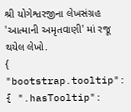શ્રી યોગેશ્વરજીના લેખસંગ્રહ 'આત્માની અમૃતવાણી' માં રજૂ થયેલ લેખો.
{ "bootstrap.tooltip": { ".hasTooltip":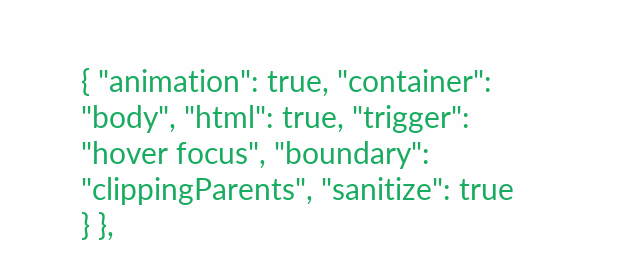{ "animation": true, "container": "body", "html": true, "trigger": "hover focus", "boundary": "clippingParents", "sanitize": true } },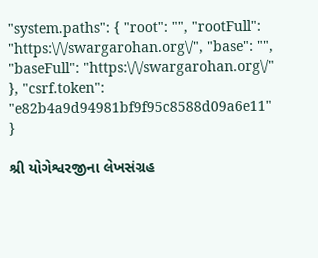"system.paths": { "root": "", "rootFull": "https:\/\/swargarohan.org\/", "base": "", "baseFull": "https:\/\/swargarohan.org\/" }, "csrf.token": "e82b4a9d94981bf9f95c8588d09a6e11" }

શ્રી યોગેશ્વરજીના લેખસંગ્રહ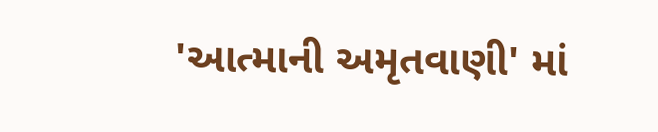'આત્માની અમૃતવાણી' માં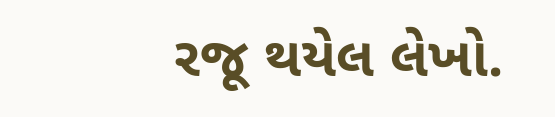રજૂ થયેલ લેખો.